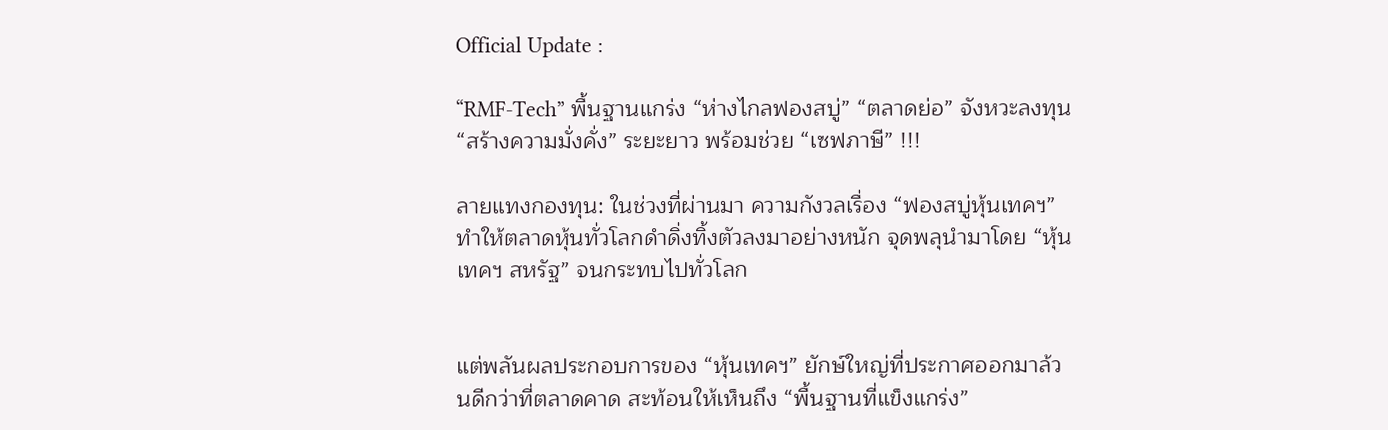Official Update :

“RMF-Tech” พื้นฐานแกร่ง “ห่างไกลฟองสบู่” “ตลาดย่อ” จังหวะลงทุน “สร้างความมั่งคั่ง” ระยะยาว พร้อมช่วย “เซฟภาษี” !!!

ลายแทงกองทุน: ในช่วงที่ผ่านมา ความกังวลเรื่อง “ฟองสบู่หุ้นเทคฯ” ทำให้ตลาดหุ้นทั่วโลกดำดิ่งทิ้งตัวลงมาอย่างหนัก จุดพลุนำมาโดย “หุ้นเทคฯ สหรัฐ” จนกระทบไปทั่วโลก


แต่พลันผลประกอบการของ “หุ้นเทคฯ” ยักษ์ใหญ่ที่ประกาศออกมาล้วนดีกว่าที่ตลาดคาด สะท้อนให้เห็นถึง “พื้นฐานที่แข็งแกร่ง”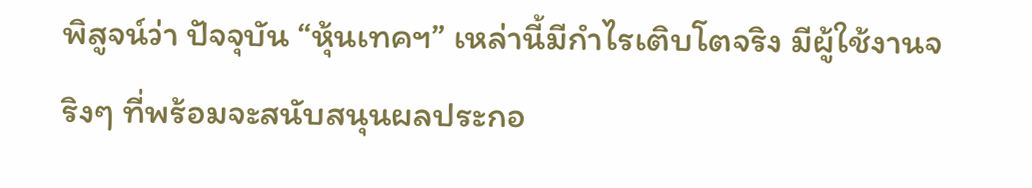พิสูจน์ว่า ปัจจุบัน “หุ้นเทคฯ” เหล่านี้มีกำไรเติบโตจริง มีผู้ใช้งานจริงๆ ที่พร้อมจะสนับสนุนผลประกอ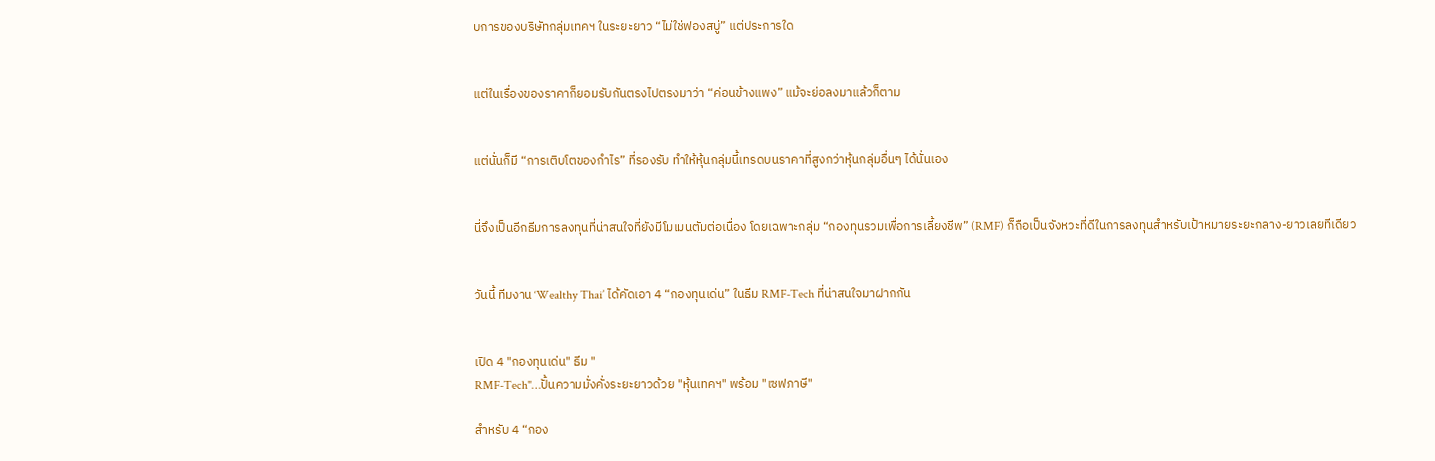บการของบริษัทกลุ่มเทคฯ ในระยะยาว “ไม่ใช่ฟองสบู่” แต่ประการใด


แต่ในเรื่องของราคาก็ยอมรับกันตรงไปตรงมาว่า “ค่อนข้างแพง” แม้จะย่อลงมาแล้วก็ตาม


แต่นั่นก็มี “การเติบโตของกำไร” ที่รองรับ ทำให้หุ้นกลุ่มนี้เทรดบนราคาที่สูงกว่าหุ้นกลุ่มอื่นๆ ได้นั่นเอง


นี่จึงเป็นอีกธีมการลงทุนที่น่าสนใจที่ยังมีโมเมนตัมต่อเนื่อง โดยเฉพาะกลุ่ม “กองทุนรวมเพื่อการเลี้ยงชีพ” (RMF) ก็ถือเป็นจังหวะที่ดีในการลงทุนสำหรับเป้าหมายระยะกลาง-ยาวเลยทีเดียว


วันนี้ ทีมงาน ‘Wealthy Thai’ ได้คัดเอา 4 “กองทุนเด่น” ในธีม RMF-Tech ที่น่าสนใจมาฝากกัน


เปิด 4 "กองทุนเด่น" ธีม "
RMF-Tech"…ปั้นความมั่งคั่งระยะยาวด้วย "หุ้นเทคฯ" พร้อม "เซฟภาษี"

สำหรับ 4 “กอง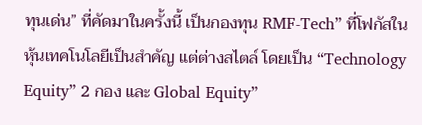ทุนเด่น” ที่คัดมาในครั้งนี้ เป็นกองทุน RMF-Tech” ที่โฟกัสในหุ้นเทคโนโลยีเป็นสำคัญ แต่ต่างสไตล์ โดยเป็น “Technology Equity” 2 กอง และ Global Equity”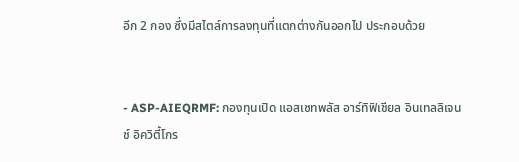อีก 2 กอง ซึ่งมีสไตล์การลงทุนที่แตกต่างกันออกไป ประกอบด้วย


- ASP-AIEQRMF: กองทุนเปิด แอสเซทพลัส อาร์ทิฟิเชียล อินเทลลิเจนช์ อิควิตี้โกร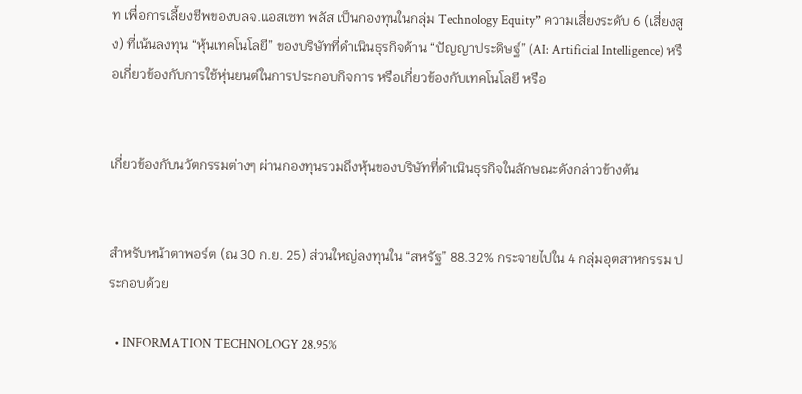ท เพื่อการเลี้ยงชีพของบลจ.แอสเซท พลัส เป็นกองทุนในกลุ่ม Technology Equity” ความเสี่ยงระดับ 6 (เสี่ยงสูง) ที่เน้นลงทุน “หุ้นเทคโนโลยี” ของบริษัทที่ดำเนินธุรกิจด้าน “ปัญญาประดิษฐ์” (AI: Artificial Intelligence) หรือเกี่ยวข้องกับการใช้หุ่นยนต์ในการประกอบกิจการ หรือเกี่ยวข้องกับเทคโนโลยี หรือ


เกี่ยวข้องกับนวัตกรรมต่างๆ ผ่านกองทุนรวมถึงหุ้นของบริษัทที่ดำเนินธุรกิจในลักษณะดังกล่าวข้างต้น


สำหรับหน้าตาพอร์ต (ณ 30 ก.ย. 25) ส่วนใหญ่ลงทุนใน “สหรัฐ” 88.32% กระจายไปใน 4 กลุ่มอุตสาหกรรม ประกอบด้วย

  • INFORMATION TECHNOLOGY 28.95%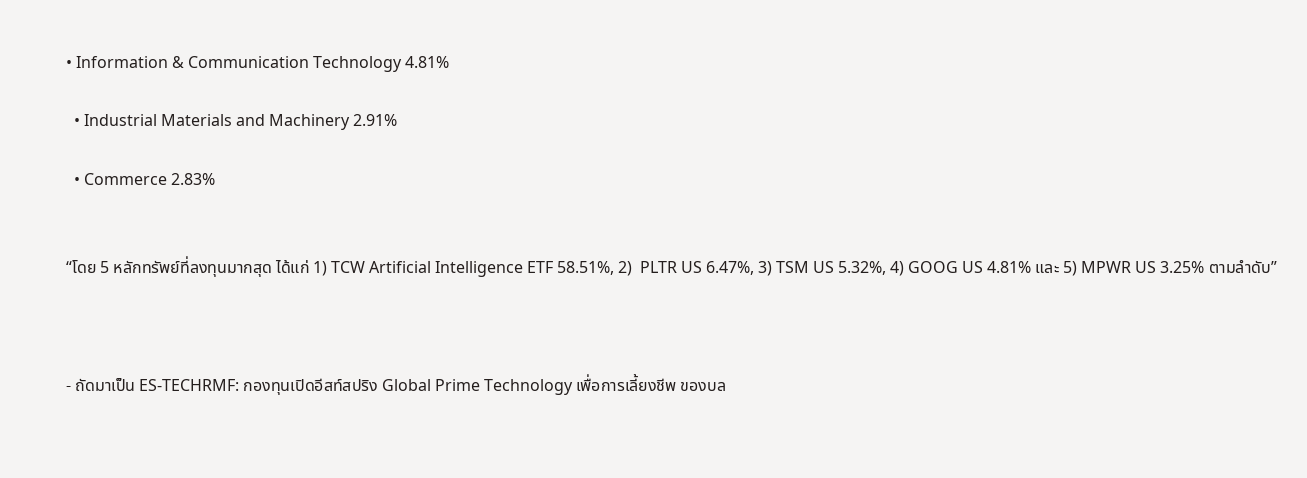• Information & Communication Technology 4.81%

  • Industrial Materials and Machinery 2.91%

  • Commerce 2.83%


“โดย 5 หลักทรัพย์ที่ลงทุนมากสุด ได้แก่ 1) TCW Artificial Intelligence ETF 58.51%, 2)  PLTR US 6.47%, 3) TSM US 5.32%, 4) GOOG US 4.81% และ 5) MPWR US 3.25% ตามลำดับ”



- ถัดมาเป็น ES-TECHRMF: กองทุนเปิดอีสท์สปริง Global Prime Technology เพื่อการเลี้ยงชีพ ของบล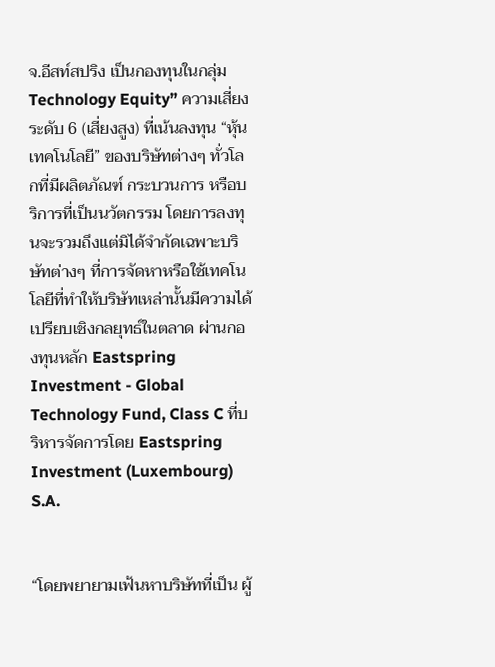จ.อีสท์สปริง เป็นกองทุนในกลุ่ม Technology Equity” ความเสี่ยงระดับ 6 (เสี่ยงสูง) ที่เน้นลงทุน “หุ้นเทคโนโลยี” ของบริษัทต่างๆ ทั่วโลกที่มีผลิตภัณฑ์ กระบวนการ หรือบริการที่เป็นนวัตกรรม โดยการลงทุนจะรวมถึงแต่มิได้จำกัดเฉพาะบริษัทต่างๆ ที่การจัดหาหรือใช้เทคโนโลยีที่ทำให้บริษัทเหล่านั้นมีความได้เปรียบเชิงกลยุทธ์ในตลาด ผ่านกองทุนหลัก Eastspring Investment - Global Technology Fund, Class C ที่บริหารจัดการโดย Eastspring Investment (Luxembourg) S.A.


“โดยพยายามเฟ้นหาบริษัทที่เป็น ผู้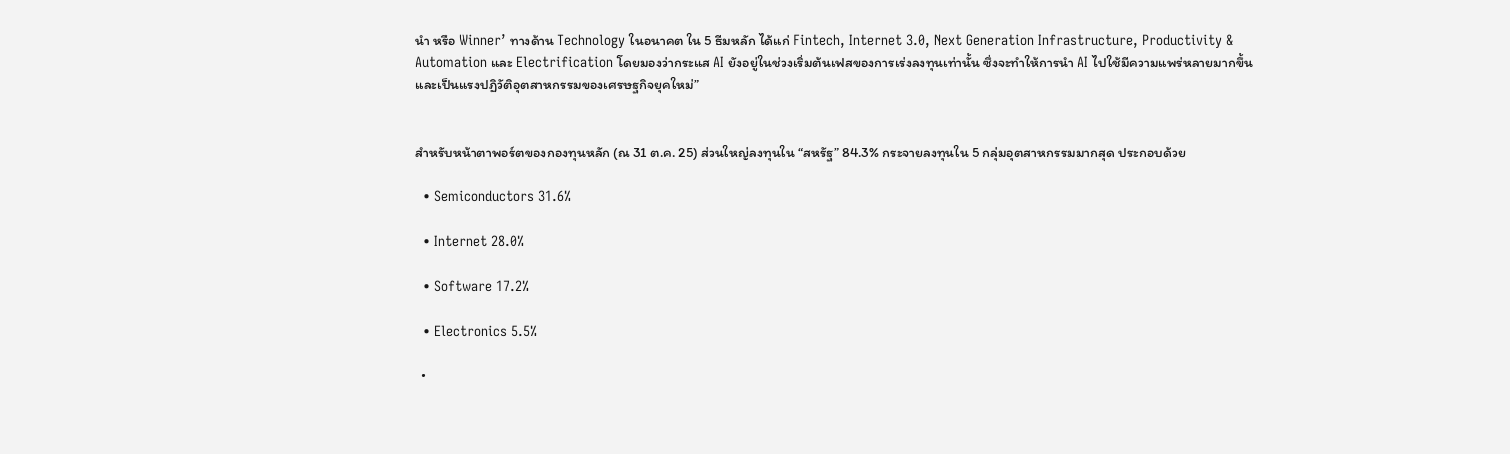นำ หรือ Winner’ ทางด้าน Technology ในอนาคต ใน 5 ธีมหลัก ได้แก่ Fintech, Internet 3.0, Next Generation Infrastructure, Productivity & Automation และ Electrification โดยมองว่ากระแส AI ยังอยู่ในช่วงเริ่มต้นเฟสของการเร่งลงทุนเท่านั้น ซึ่งจะทำให้การนำ AI ไปใช้มีความแพร่หลายมากขึ้น และเป็นแรงปฏิวัติอุตสาหกรรมของเศรษฐกิจยุคใหม่”


สำหรับหน้าตาพอร์ตของกองทุนหลัก (ณ 31 ต.ค. 25) ส่วนใหญ่ลงทุนใน “สหรัฐ” 84.3% กระจายลงทุนใน 5 กลุ่มอุตสาหกรรมมากสุด ประกอบด้วย

  • Semiconductors 31.6%

  • Internet 28.0%

  • Software 17.2%

  • Electronics 5.5%

  •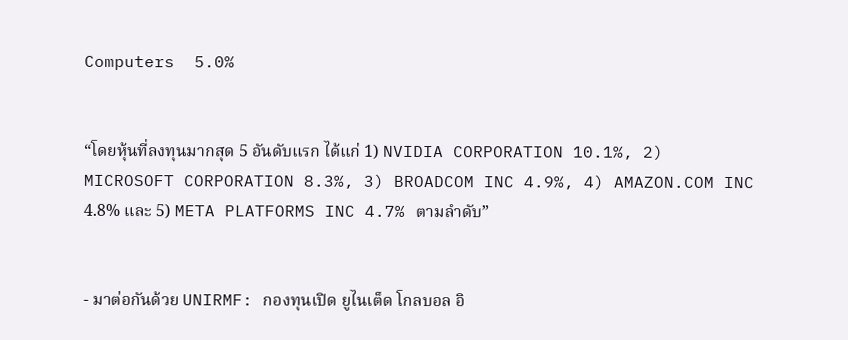Computers  5.0%


“โดยหุ้นที่ลงทุนมากสุด 5 อันดับแรก ได้แก่ 1) NVIDIA CORPORATION 10.1%, 2) MICROSOFT CORPORATION 8.3%, 3) BROADCOM INC 4.9%, 4) AMAZON.COM INC 4.8% และ 5) META PLATFORMS INC 4.7% ตามลำดับ”


- มาต่อกันด้วย UNIRMF: กองทุนเปิด ยูไนเต็ด โกลบอล อิ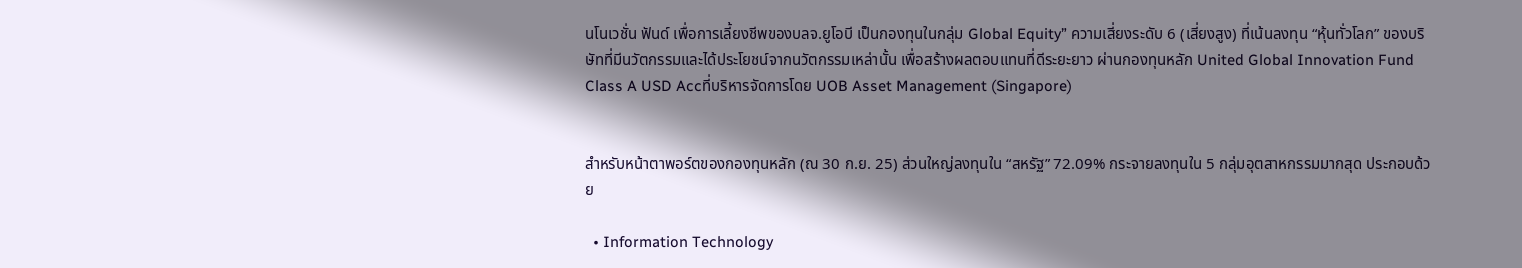นโนเวชั่น ฟันด์ เพื่อการเลี้ยงชีพของบลจ.ยูโอบี เป็นกองทุนในกลุ่ม Global Equity” ความเสี่ยงระดับ 6 (เสี่ยงสูง) ที่เน้นลงทุน “หุ้นทั่วโลก” ของบริษัทที่มีนวัตกรรมและได้ประโยชน์จากนวัตกรรมเหล่านั้น เพื่อสร้างผลตอบแทนที่ดีระยะยาว ผ่านกองทุนหลัก United Global Innovation Fund Class A USD Accที่บริหารจัดการโดย UOB Asset Management (Singapore)


สำหรับหน้าตาพอร์ตของกองทุนหลัก (ณ 30 ก.ย. 25) ส่วนใหญ่ลงทุนใน “สหรัฐ” 72.09% กระจายลงทุนใน 5 กลุ่มอุตสาหกรรมมากสุด ประกอบด้วย

  • Information Technology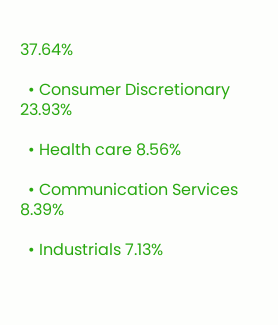37.64%

  • Consumer Discretionary 23.93%

  • Health care 8.56%

  • Communication Services 8.39%

  • Industrials 7.13%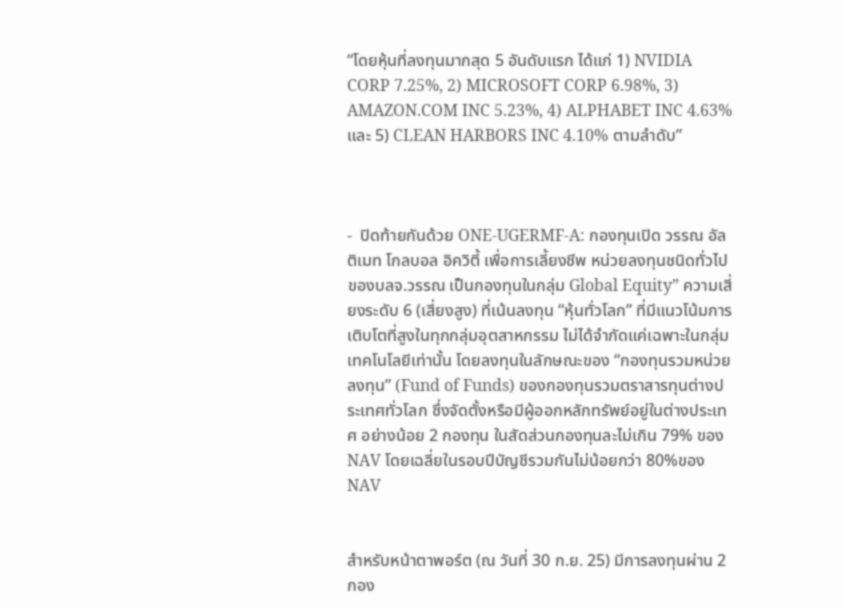“โดยหุ้นที่ลงทุนมากสุด 5 อันดับแรก ได้แก่ 1) NVIDIA CORP 7.25%, 2) MICROSOFT CORP 6.98%, 3) AMAZON.COM INC 5.23%, 4) ALPHABET INC 4.63% และ 5) CLEAN HARBORS INC 4.10% ตามลำดับ”



-  ปิดท้ายกันด้วย ONE-UGERMF-A: กองทุนเปิด วรรณ อัลติเมท โกลบอล อิควิตี้ เพื่อการเลี้ยงชีพ หน่วยลงทุนชนิดทั่วไปของบลจ.วรรณ เป็นกองทุนในกลุ่ม Global Equity” ความเสี่ยงระดับ 6 (เสี่ยงสูง) ที่เน้นลงทุน “หุ้นทั่วโลก” ที่มีแนวโน้มการเติบโตที่สูงในทุกกลุ่มอุตสาหกรรม ไม่ได้จำกัดแค่เฉพาะในกลุ่มเทคโนโลยีเท่านั้น โดยลงทุนในลักษณะของ “กองทุนรวมหน่วยลงทุน” (Fund of Funds) ของกองทุนรวมตราสารทุนต่างประเทศทั่วโลก ซึ่งจัดตั้งหรือมีผู้ออกหลักทรัพย์อยู่ในต่างประเทศ อย่างน้อย 2 กองทุน ในสัดส่วนกองทุนละไม่เกิน 79% ของ NAV โดยเฉลี่ยในรอบปีบัญชีรวมกันไม่น้อยกว่า 80%ของ NAV


สำหรับหน้าตาพอร์ต (ณ วันที่ 30 ก.ย. 25) มีการลงทุนผ่าน 2 กอง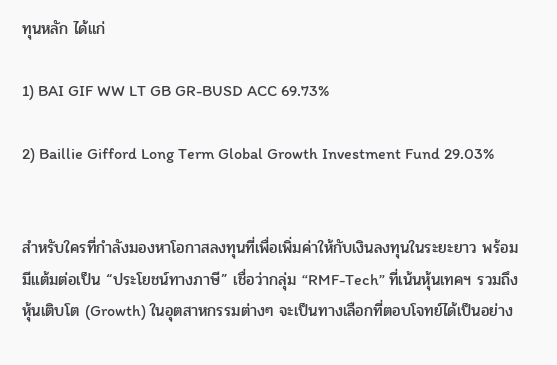ทุนหลัก ได้แก่

1) BAI GIF WW LT GB GR-BUSD ACC 69.73%

2) Baillie Gifford Long Term Global Growth Investment Fund 29.03%


สำหรับใครที่กำลังมองหาโอกาสลงทุนที่เพื่อเพิ่มค่าให้กับเงินลงทุนในระยะยาว พร้อมมีแต้มต่อเป็น “ประโยชน์ทางภาษี” เชื่อว่ากลุ่ม “RMF-Tech” ที่เน้นหุ้นเทคฯ รวมถึงหุ้นเติบโต (Growth) ในอุตสาหกรรมต่างๆ จะเป็นทางเลือกที่ตอบโจทย์ได้เป็นอย่าง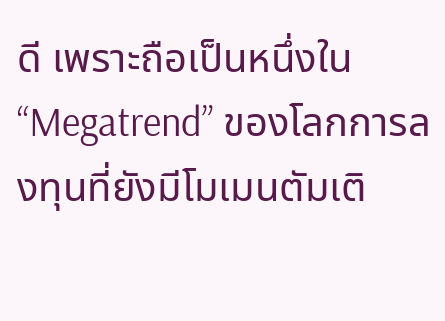ดี เพราะถือเป็นหนึ่งใน “Megatrend” ของโลกการลงทุนที่ยังมีโมเมนตัมเติ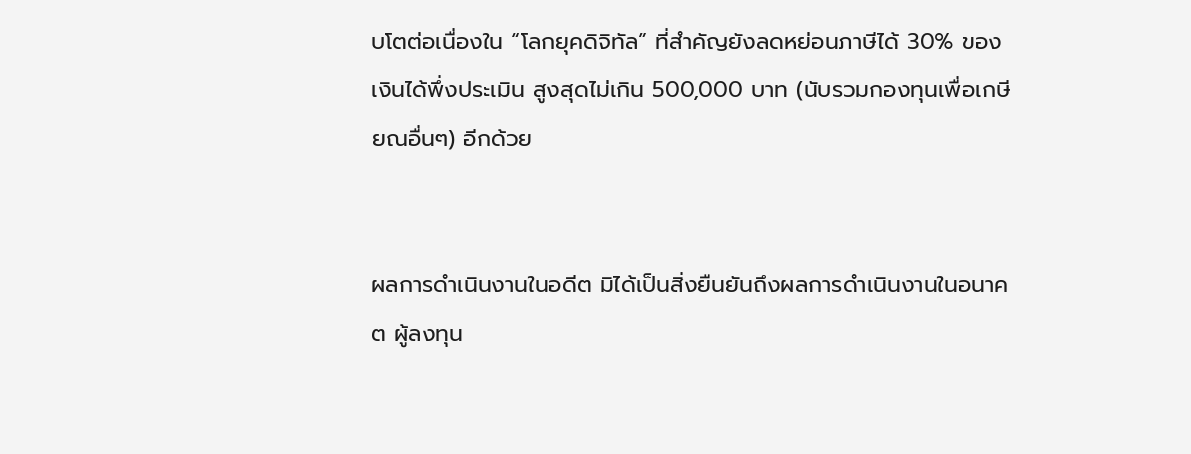บโตต่อเนื่องใน “โลกยุคดิจิทัล” ที่สำคัญยังลดหย่อนภาษีได้ 30% ของเงินได้พึ่งประเมิน สูงสุดไม่เกิน 500,000 บาท (นับรวมกองทุนเพื่อเกษียณอื่นๆ) อีกด้วย


ผลการดำเนินงานในอดีต มิได้เป็นสิ่งยืนยันถึงผลการดำเนินงานในอนาคต ผู้ลงทุน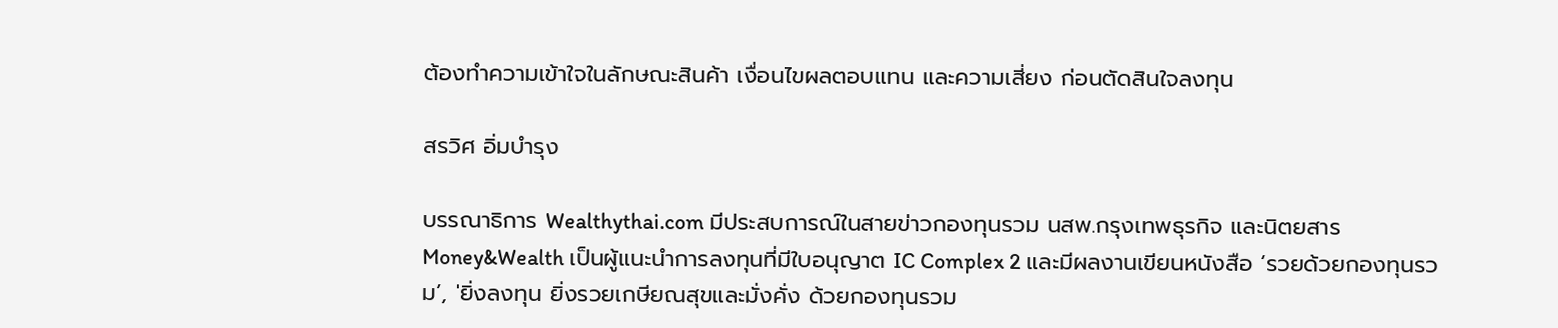ต้องทำความเข้าใจในลักษณะสินค้า เงื่อนไขผลตอบแทน และความเสี่ยง ก่อนตัดสินใจลงทุน

สรวิศ อิ่มบำรุง

บรรณาธิการ Wealthythai.com มีประสบการณ์ในสายข่าวกองทุนรวม นสพ.กรุงเทพธุรกิจ และนิตยสาร Money&Wealth เป็นผู้แนะนำการลงทุนที่มีใบอนุญาต IC Complex 2 และมีผลงานเขียนหนังสือ ‘รวยด้วยกองทุนรวม’, 'ยิ่งลงทุน ยิ่งรวยเกษียณสุขและมั่งคั่ง ด้วยกองทุนรวม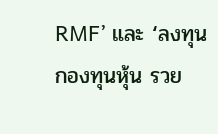RMF’ และ ‘ลงทุนกองทุนหุ้น รวย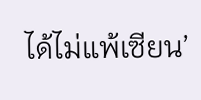ได้ไม่แพ้เซียน’